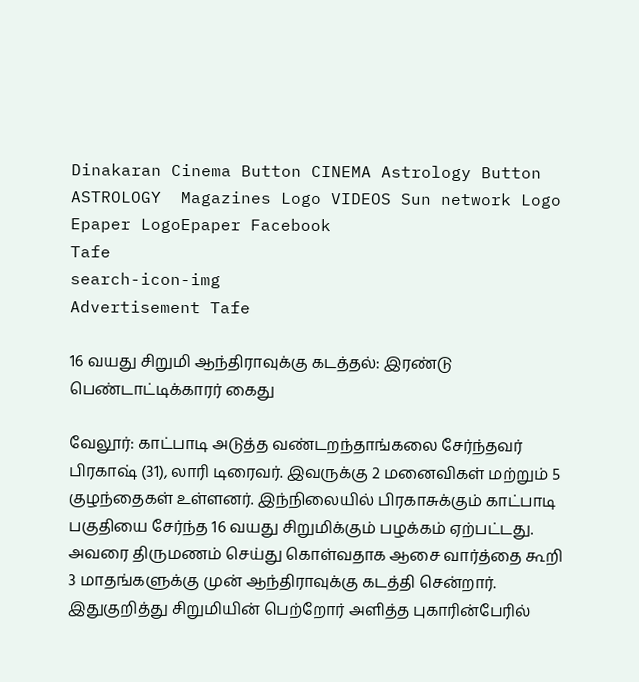Dinakaran Cinema Button CINEMA Astrology Button ASTROLOGY  Magazines Logo VIDEOS Sun network Logo Epaper LogoEpaper Facebook
Tafe
search-icon-img
Advertisement Tafe

16 வயது சிறுமி ஆந்திராவுக்கு கடத்தல்: இரண்டு பெண்டாட்டிக்காரர் கைது

வேலூர்: காட்பாடி அடுத்த வண்டறந்தாங்கலை சேர்ந்தவர் பிரகாஷ் (31), லாரி டிரைவர். இவருக்கு 2 மனைவிகள் மற்றும் 5 குழந்தைகள் உள்ளனர். இந்நிலையில் பிரகாசுக்கும் காட்பாடி பகுதியை சேர்ந்த 16 வயது சிறுமிக்கும் பழக்கம் ஏற்பட்டது. அவரை திருமணம் செய்து கொள்வதாக ஆசை வார்த்தை கூறி 3 மாதங்களுக்கு முன் ஆந்திராவுக்கு கடத்தி சென்றார். இதுகுறித்து சிறுமியின் பெற்றோர் அளித்த புகாரின்பேரில்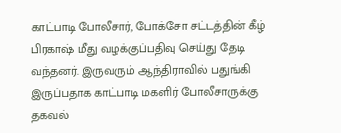காட்பாடி போலீசார், போக்சோ சட்டத்தின் கீழ் பிரகாஷ் மீது வழக்குப்பதிவு செய்து தேடி வந்தனர். இருவரும் ஆந்திராவில் பதுங்கி இருப்பதாக காட்பாடி மகளிர் போலீசாருக்கு தகவல்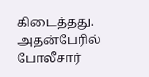கிடைத்தது. அதன்பேரில் போலீசார்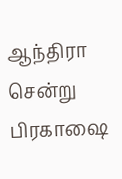ஆந்திரா சென்று பிரகாஷை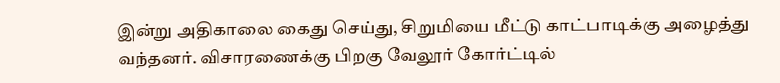இன்று அதிகாலை கைது செய்து, சிறுமியை மீட்டு காட்பாடிக்கு அழைத்து வந்தனர். விசாரணைக்கு பிறகு வேலூர் கோர்ட்டில்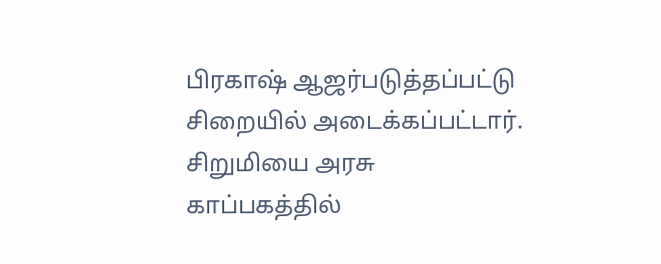பிரகாஷ் ஆஜர்படுத்தப்பட்டு சிறையில் அடைக்கப்பட்டார். சிறுமியை அரசு காப்பகத்தில்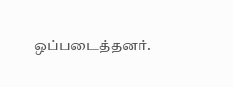ஒப்படைத்தனர்.